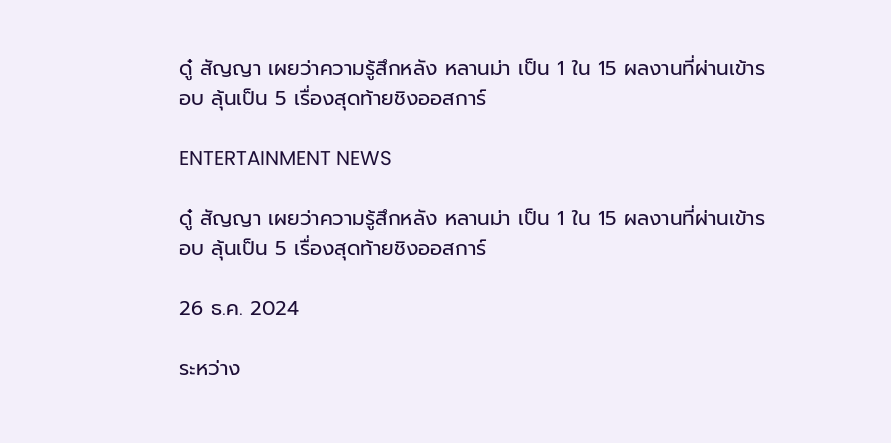ดู๋ สัญญา เผยว่าความรู้สึกหลัง หลานม่า เป็น 1 ใน 15 ผลงานที่ผ่านเข้ารอบ ลุ้นเป็น 5 เรื่องสุดท้ายชิงออสการ์

ENTERTAINMENT NEWS

ดู๋ สัญญา เผยว่าความรู้สึกหลัง หลานม่า เป็น 1 ใน 15 ผลงานที่ผ่านเข้ารอบ ลุ้นเป็น 5 เรื่องสุดท้ายชิงออสการ์

26 ธ.ค. 2024

ระหว่าง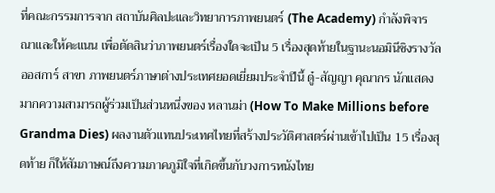ที่คณะกรรมการจาก สถาบันศิลปะและวิทยาการภาพยนตร์ (The Academy) กำลังพิจารณาและให้คะแนน เพื่อตัดสินว่าภาพยนตร์เรื่องใดจะเป็น 5 เรื่องสุดท้ายในฐานะนอมินีชิงรางวัลออสการ์ สาขา ภาพยนตร์ภาษาต่างประเทศยอดเยี่ยมประจำปีนี้ ดู๋-สัญญา คุณากร นักแสดงมากความสามารถผู้ร่วมเป็นส่วนหนึ่งของ หลานม่า (How To Make Millions before Grandma Dies) ผลงานตัวแทนประเทศไทยที่สร้างประวัติศาสตร์ผ่านเข้าไปเป็น 15 เรื่องสุดท้าย ก็ให้สัมภาษณ์ถึงความภาคภูมิใจที่เกิดขึ้นกับวงการหนังไทย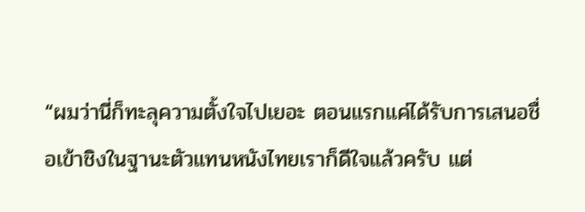“ผมว่านี่ก็ทะลุความตั้งใจไปเยอะ ตอนแรกแค่ได้รับการเสนอชื่อเข้าชิงในฐานะตัวแทนหนังไทยเราก็ดีใจแล้วครับ แต่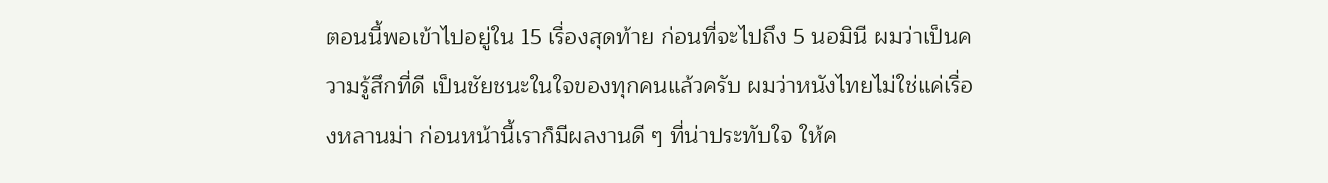ตอนนี้พอเข้าไปอยู่ใน 15 เรื่องสุดท้าย ก่อนที่จะไปถึง 5 นอมินี ผมว่าเป็นความรู้สึกที่ดี เป็นชัยชนะในใจของทุกคนแล้วครับ ผมว่าหนังไทยไม่ใช่แค่เรื่องหลานม่า ก่อนหน้านี้เราก็มีผลงานดี ๆ ที่น่าประทับใจ ให้ค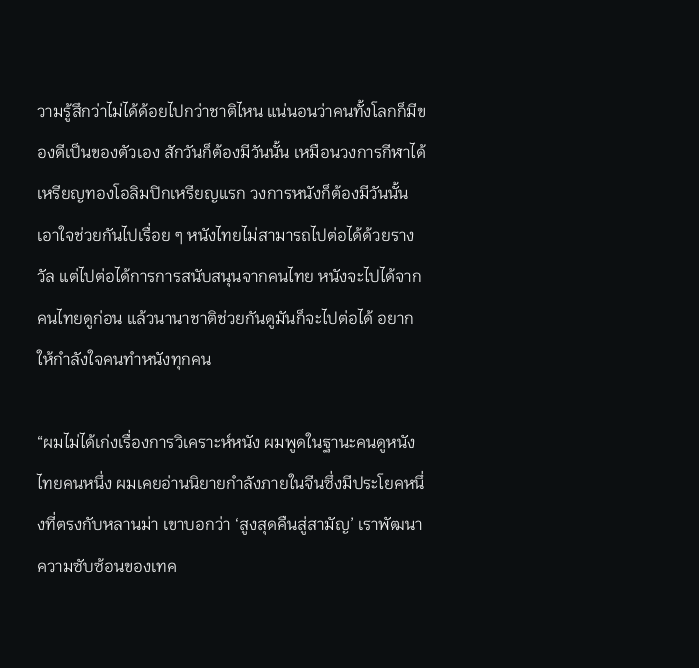วามรู้สึกว่าไม่ได้ด้อยไปกว่าชาติไหน แน่นอนว่าคนทั้งโลกก็มีของดีเป็นของตัวเอง สักวันก็ต้องมีวันนั้น เหมือนวงการกีฬาได้เหรียญทองโอลิมปิกเหรียญแรก วงการหนังก็ต้องมีวันนั้น เอาใจช่วยกันไปเรื่อย ๆ หนังไทยไม่สามารถไปต่อได้ด้วยรางวัล แต่ไปต่อได้การการสนับสนุนจากคนไทย หนังจะไปได้จากคนไทยดูก่อน แล้วนานาชาติช่วยกันดูมันก็จะไปต่อได้ อยากให้กำลังใจคนทำหนังทุกคน

“ผมไม่ได้เก่งเรื่องการวิเคราะห์หนัง ผมพูดในฐานะคนดูหนังไทยคนหนึ่ง ผมเคยอ่านนิยายกำลังภายในจีนซึ่งมีประโยคหนึ่งที่ตรงกับหลานม่า เขาบอกว่า ‘สูงสุดคืนสู่สามัญ’ เราพัฒนาความซับซ้อนของเทค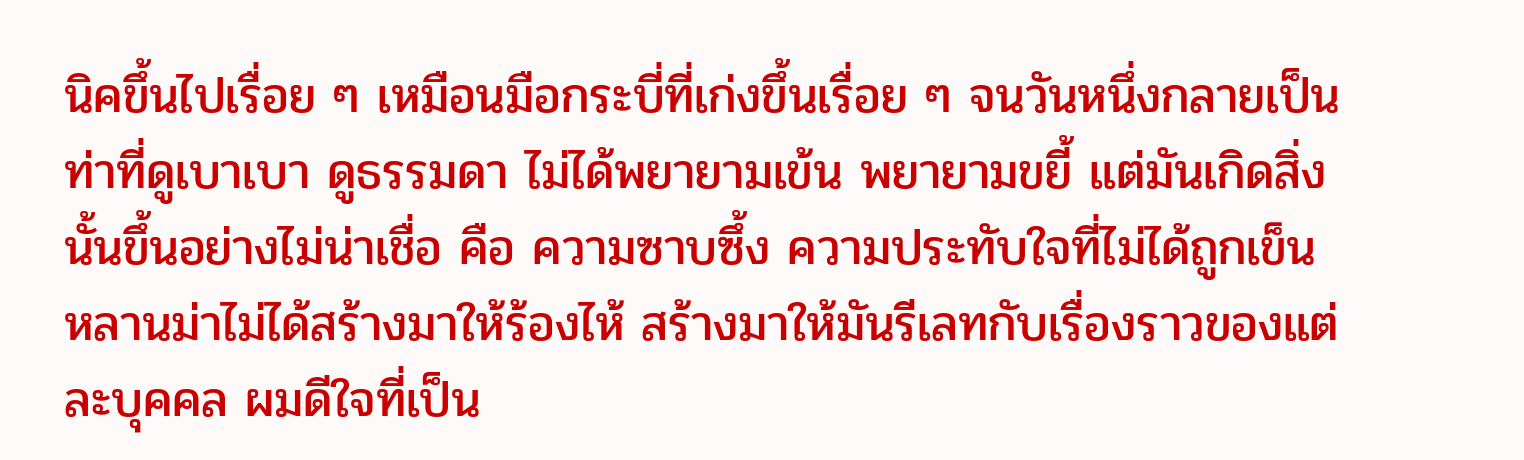นิคขึ้นไปเรื่อย ๆ เหมือนมือกระบี่ที่เก่งขึ้นเรื่อย ๆ จนวันหนึ่งกลายเป็นท่าที่ดูเบาเบา ดูธรรมดา ไม่ได้พยายามเข้น พยายามขยี้ แต่มันเกิดสิ่งนั้นขึ้นอย่างไม่น่าเชื่อ คือ ความซาบซึ้ง ความประทับใจที่ไม่ได้ถูกเข็น หลานม่าไม่ได้สร้างมาให้ร้องไห้ สร้างมาให้มันรีเลทกับเรื่องราวของแต่ละบุคคล ผมดีใจที่เป็น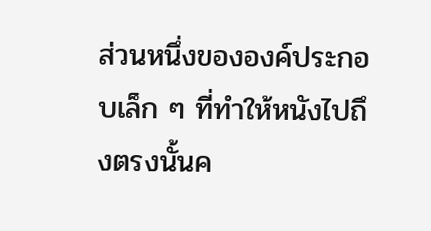ส่วนหนึ่งขององค์ประกอบเล็ก ๆ ที่ทำให้หนังไปถึงตรงนั้นค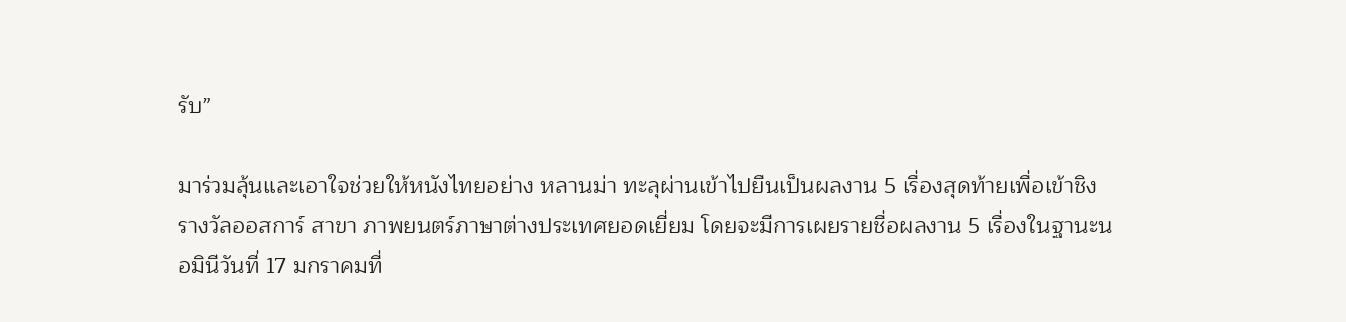รับ”

มาร่วมลุ้นและเอาใจช่วยให้หนังไทยอย่าง หลานม่า ทะลุผ่านเข้าไปยืนเป็นผลงาน 5 เรื่องสุดท้ายเพื่อเข้าชิงรางวัลออสการ์ สาขา ภาพยนตร์ภาษาต่างประเทศยอดเยี่ยม โดยจะมีการเผยรายชื่อผลงาน 5 เรื่องในฐานะนอมินีวันที่ 17 มกราคมที่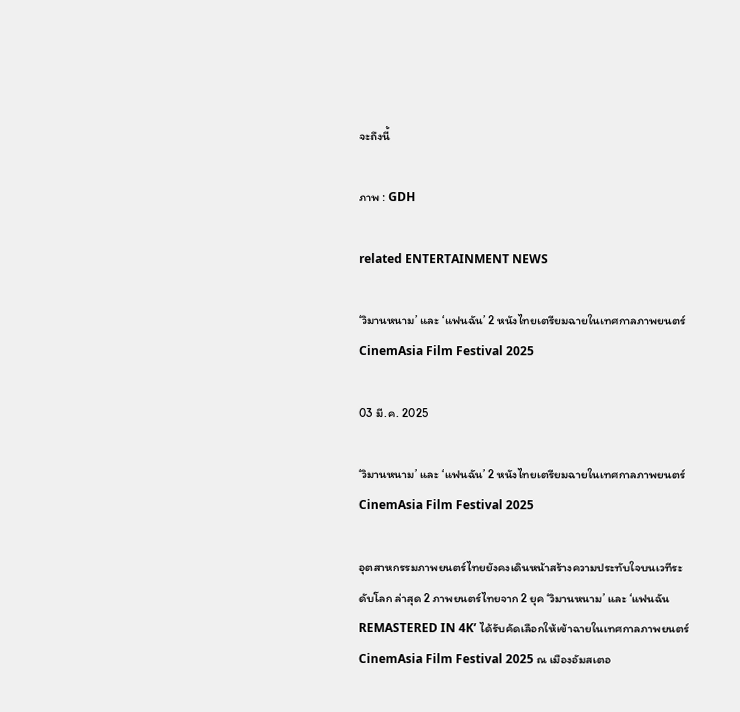จะถึงนี้

ภาพ : GDH

related ENTERTAINMENT NEWS

‘วิมานหนาม’ และ ‘แฟนฉัน’ 2 หนังไทยเตรียมฉายในเทศกาลภาพยนตร์ CinemAsia Film Festival 2025

03 มี.ค. 2025

‘วิมานหนาม’ และ ‘แฟนฉัน’ 2 หนังไทยเตรียมฉายในเทศกาลภาพยนตร์ CinemAsia Film Festival 2025

อุตสาหกรรมภาพยนตร์ไทยยังคงเดินหน้าสร้างความประทับใจบนเวทีระดับโลก ล่าสุด 2 ภาพยนตร์ไทยจาก 2 ยุค ‘วิมานหนาม’ และ ‘แฟนฉัน REMASTERED IN 4K’ ได้รับคัดเลือกให้เข้าฉายในเทศกาลภาพยนตร์ CinemAsia Film Festival 2025 ณ เมืองอัมสเตอ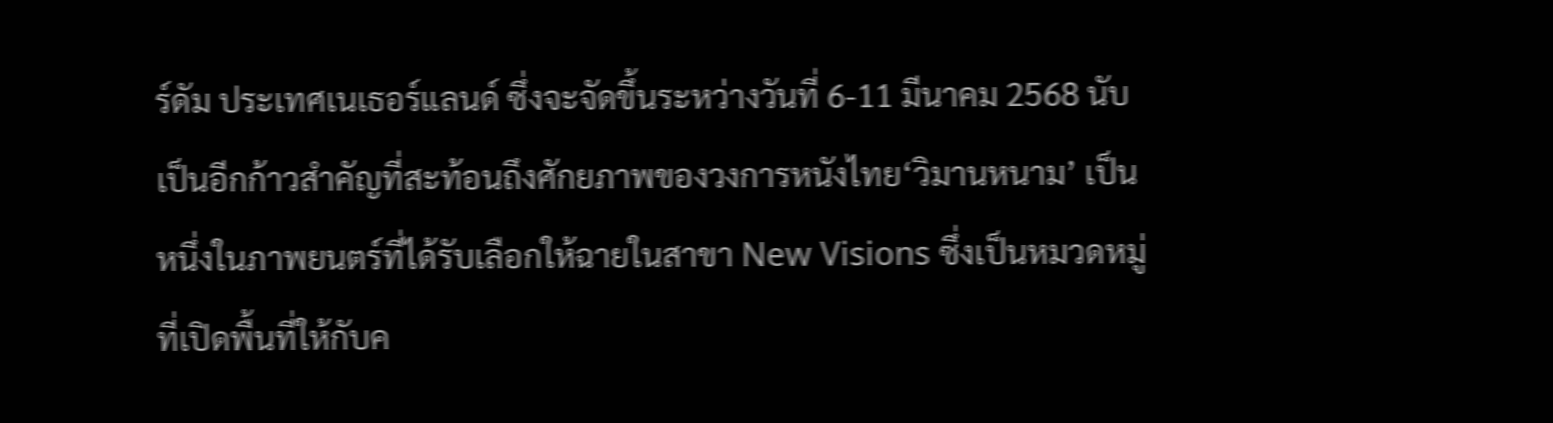ร์ดัม ประเทศเนเธอร์แลนด์ ซึ่งจะจัดขึ้นระหว่างวันที่ 6-11 มีนาคม 2568 นับเป็นอีกก้าวสำคัญที่สะท้อนถึงศักยภาพของวงการหนังไทย‘วิมานหนาม’ เป็นหนึ่งในภาพยนตร์ที่ได้รับเลือกให้ฉายในสาขา New Visions ซึ่งเป็นหมวดหมู่ที่เปิดพื้นที่ให้กับค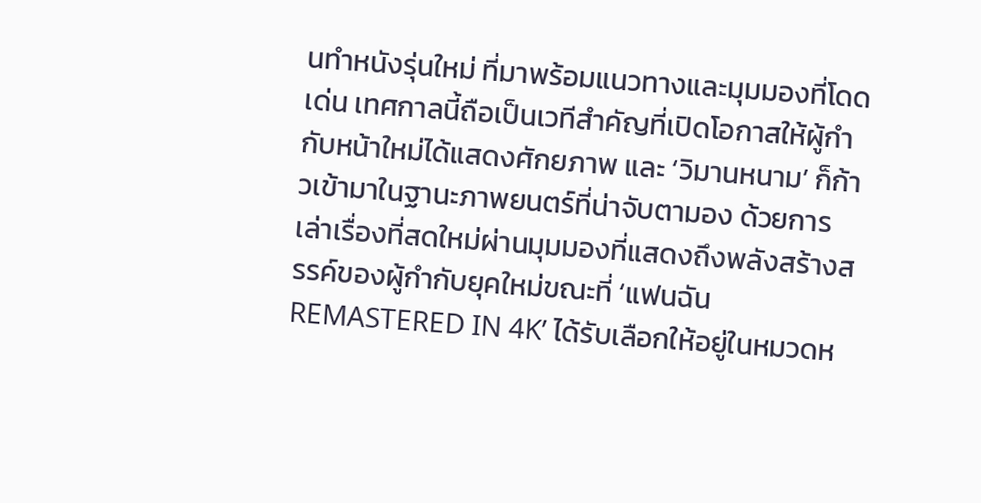นทำหนังรุ่นใหม่ ที่มาพร้อมแนวทางและมุมมองที่โดดเด่น เทศกาลนี้ถือเป็นเวทีสำคัญที่เปิดโอกาสให้ผู้กำกับหน้าใหม่ได้แสดงศักยภาพ และ ‘วิมานหนาม’ ก็ก้าวเข้ามาในฐานะภาพยนตร์ที่น่าจับตามอง ด้วยการเล่าเรื่องที่สดใหม่ผ่านมุมมองที่แสดงถึงพลังสร้างสรรค์ของผู้กำกับยุคใหม่ขณะที่ ‘แฟนฉัน REMASTERED IN 4K’ ได้รับเลือกให้อยู่ในหมวดห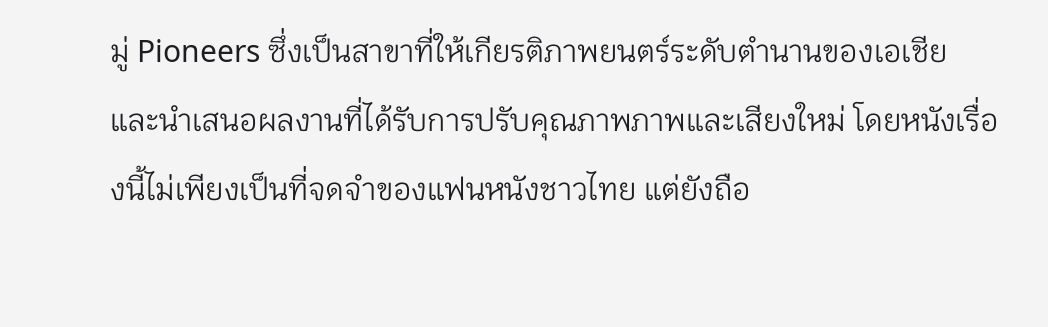มู่ Pioneers ซึ่งเป็นสาขาที่ให้เกียรติภาพยนตร์ระดับตำนานของเอเชีย และนำเสนอผลงานที่ได้รับการปรับคุณภาพภาพและเสียงใหม่ โดยหนังเรื่องนี้ไม่เพียงเป็นที่จดจำของแฟนหนังชาวไทย แต่ยังถือ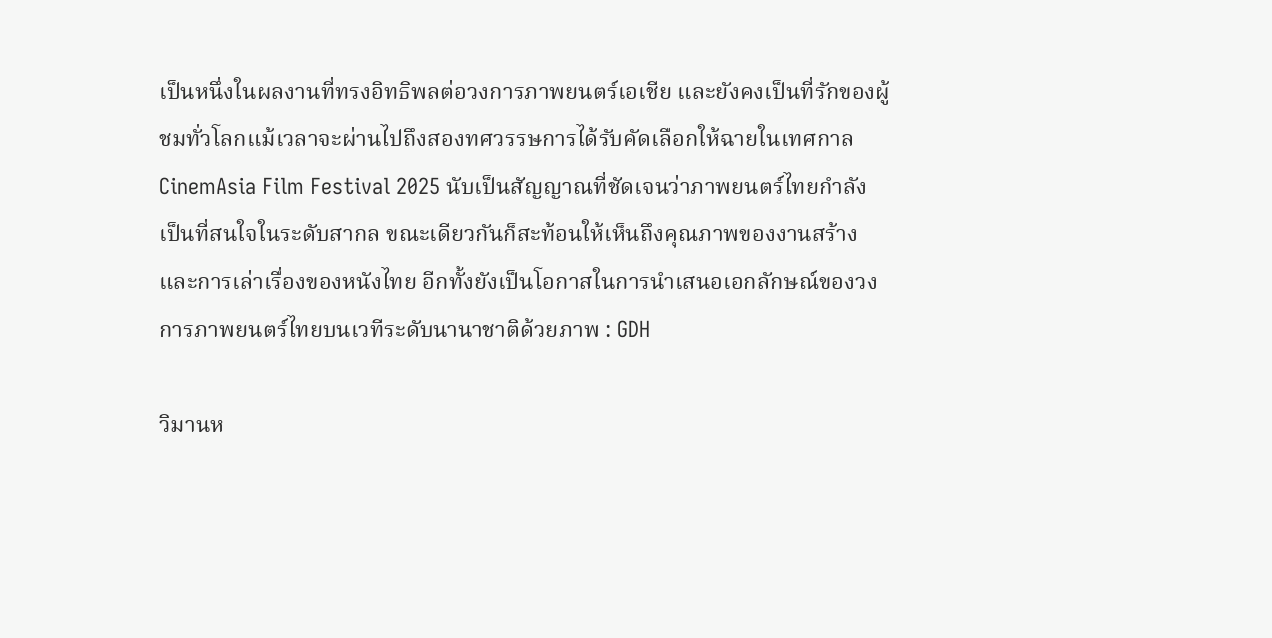เป็นหนึ่งในผลงานที่ทรงอิทธิพลต่อวงการภาพยนตร์เอเชีย และยังคงเป็นที่รักของผู้ชมทั่วโลกแม้เวลาจะผ่านไปถึงสองทศวรรษการได้รับคัดเลือกให้ฉายในเทศกาล CinemAsia Film Festival 2025 นับเป็นสัญญาณที่ชัดเจนว่าภาพยนตร์ไทยกำลังเป็นที่สนใจในระดับสากล ขณะเดียวกันก็สะท้อนให้เห็นถึงคุณภาพของงานสร้างและการเล่าเรื่องของหนังไทย อีกทั้งยังเป็นโอกาสในการนำเสนอเอกลักษณ์ของวงการภาพยนตร์ไทยบนเวทีระดับนานาชาติด้วยภาพ : GDH

วิมานห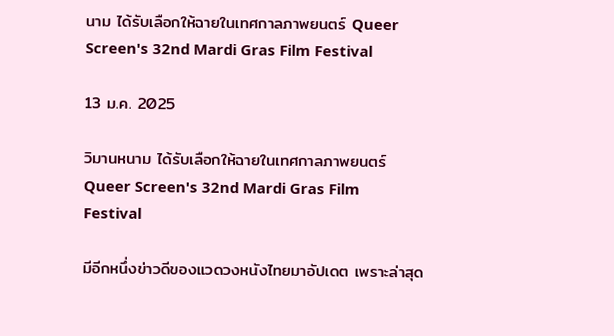นาม ได้รับเลือกให้ฉายในเทศกาลภาพยนตร์ Queer Screen's 32nd Mardi Gras Film Festival

13 ม.ค. 2025

วิมานหนาม ได้รับเลือกให้ฉายในเทศกาลภาพยนตร์ Queer Screen's 32nd Mardi Gras Film Festival

มีอีกหนึ่งข่าวดีของแวดวงหนังไทยมาอัปเดต เพราะล่าสุด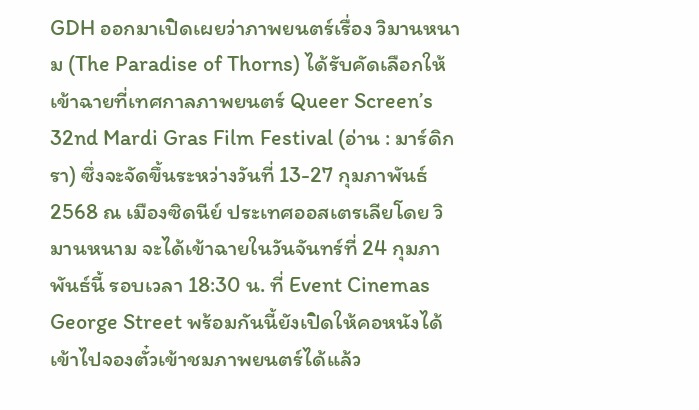GDH ออกมาเปิดเผยว่าภาพยนตร์เรื่อง วิมานหนาม (The Paradise of Thorns) ได้รับคัดเลือกให้เข้าฉายที่เทศกาลภาพยนตร์ Queer Screen’s 32nd Mardi Gras Film Festival (อ่าน : มาร์ดิกรา) ซึ่งจะจัดขึ้นระหว่างวันที่ 13-27 กุมภาพันธ์ 2568 ณ เมืองซิดนีย์ ประเทศออสเตรเลียโดย วิมานหนาม จะได้เข้าฉายในวันจันทร์ที่ 24 กุมภาพันธ์นี้ รอบเวลา 18:30 น. ที่ Event Cinemas George Street พร้อมกันนี้ยังเปิดให้คอหนังได้เข้าไปจองตั๋วเข้าชมภาพยนตร์ได้แล้ว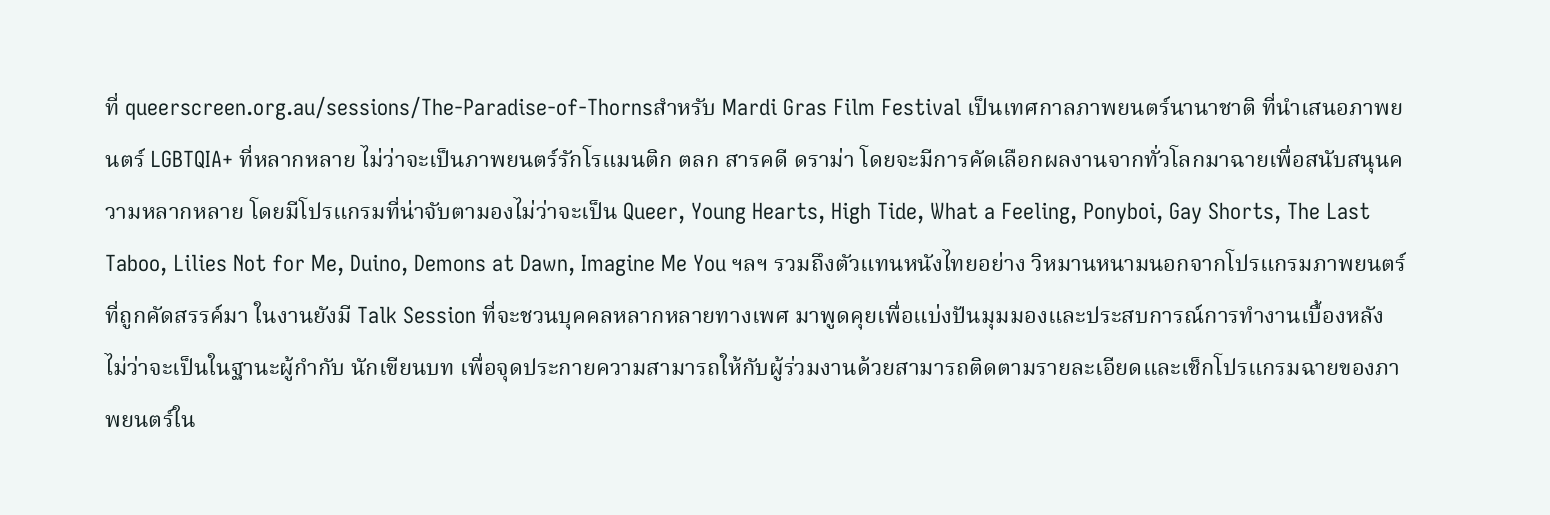ที่ queerscreen.org.au/sessions/The-Paradise-of-Thornsสำหรับ Mardi Gras Film Festival เป็นเทศกาลภาพยนตร์นานาชาติ ที่นำเสนอภาพยนตร์ LGBTQIA+ ที่หลากหลาย ไม่ว่าจะเป็นภาพยนตร์รักโรแมนติก ตลก สารคดี ดราม่า โดยจะมีการคัดเลือกผลงานจากทั่วโลกมาฉายเพื่อสนับสนุนความหลากหลาย โดยมีโปรแกรมที่น่าจับตามองไม่ว่าจะเป็น Queer, Young Hearts, High Tide, What a Feeling, Ponyboi, Gay Shorts, The Last Taboo, Lilies Not for Me, Duino, Demons at Dawn, Imagine Me You ฯลฯ รวมถึงตัวแทนหนังไทยอย่าง วิหมานหนามนอกจากโปรแกรมภาพยนตร์ที่ถูกคัดสรรค์มา ในงานยังมี Talk Session ที่จะชวนบุคคลหลากหลายทางเพศ มาพูดคุยเพื่อแบ่งปันมุมมองและประสบการณ์การทำงานเบื้องหลัง ไม่ว่าจะเป็นในฐานะผู้กำกับ นักเขียนบท เพื่อจุดประกายความสามารถให้กับผู้ร่วมงานด้วยสามารถติดตามรายละเอียดและเช็กโปรแกรมฉายของภาพยนตร์ใน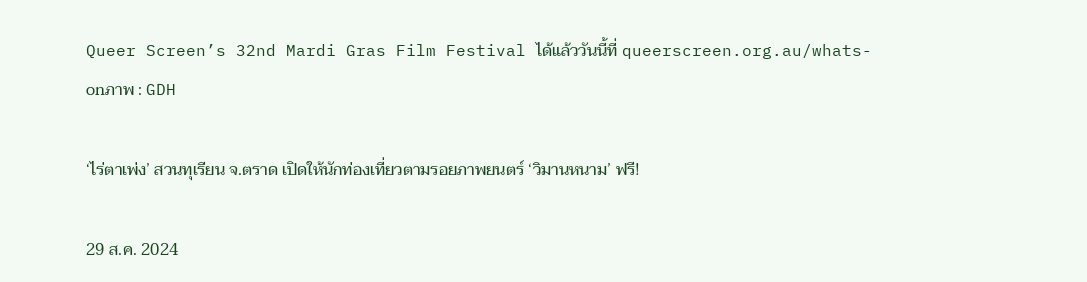Queer Screen’s 32nd Mardi Gras Film Festival ได้แล้ววันนี้ที่ queerscreen.org.au/whats-onภาพ : GDH

‘ไร่ตาเพ่ง’ สวนทุเรียน จ.ตราด เปิดให้นักท่องเที่ยวตามรอยภาพยนตร์ ‘วิมานหนาม’ ฟรี!

29 ส.ค. 2024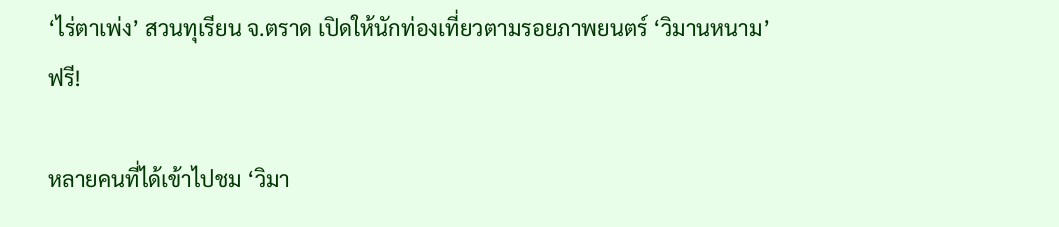‘ไร่ตาเพ่ง’ สวนทุเรียน จ.ตราด เปิดให้นักท่องเที่ยวตามรอยภาพยนตร์ ‘วิมานหนาม’ ฟรี!

หลายคนที่ได้เข้าไปชม ‘วิมา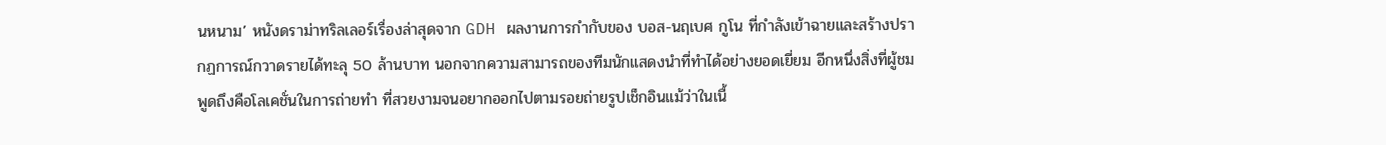นหนาม’ หนังดราม่าทริลเลอร์เรื่องล่าสุดจาก GDH ผลงานการกำกับของ บอส-นฤเบศ กูโน ที่กำลังเข้าฉายและสร้างปรากฏการณ์กวาดรายได้ทะลุ 50 ล้านบาท นอกจากความสามารถของทีมนักแสดงนำที่ทำได้อย่างยอดเยี่ยม อีกหนึ่งสิ่งที่ผู้ชมพูดถึงคือโลเคชั่นในการถ่ายทำ ที่สวยงามจนอยากออกไปตามรอยถ่ายรูปเช็กอินแม้ว่าในเนื้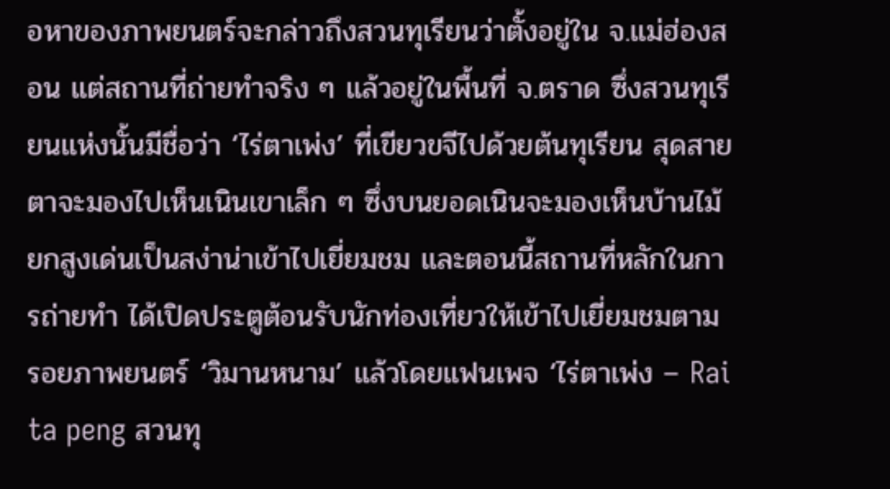อหาของภาพยนตร์จะกล่าวถึงสวนทุเรียนว่าตั้งอยู่ใน จ.แม่ฮ่องสอน แต่สถานที่ถ่ายทำจริง ๆ แล้วอยู่ในพื้นที่ จ.ตราด ซึ่งสวนทุเรียนแห่งนั้นมีชื่อว่า ‘ไร่ตาเพ่ง’ ที่เขียวขจีไปด้วยต้นทุเรียน สุดสายตาจะมองไปเห็นเนินเขาเล็ก ๆ ซึ่งบนยอดเนินจะมองเห็นบ้านไม้ยกสูงเด่นเป็นสง่าน่าเข้าไปเยี่ยมชม และตอนนี้สถานที่หลักในการถ่ายทำ ได้เปิดประตูต้อนรับนักท่องเที่ยวให้เข้าไปเยี่ยมชมตามรอยภาพยนตร์ ‘วิมานหนาม’ แล้วโดยแฟนเพจ ‘ไร่ตาเพ่ง – Rai ta peng สวนทุ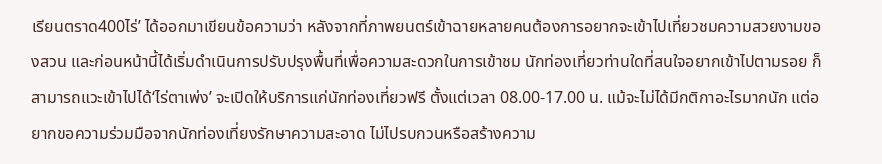เรียนตราด400ไร่’ ได้ออกมาเขียนข้อความว่า หลังจากที่ภาพยนตร์เข้าฉายหลายคนต้องการอยากจะเข้าไปเที่ยวชมความสวยงามของสวน และก่อนหน้านี้ได้เริ่มดำเนินการปรับปรุงพื้นที่เพื่อความสะดวกในการเข้าชม นักท่องเที่ยวท่านใดที่สนใจอยากเข้าไปตามรอย ก็สามารถแวะเข้าไปได้‘ไร่ตาเพ่ง’ จะเปิดให้บริการแก่นักท่องเที่ยวฟรี ตั้งแต่เวลา 08.00-17.00 น. แม้จะไม่ได้มีกติกาอะไรมากนัก แต่อยากขอความร่วมมือจากนักท่องเที่ยงรักษาความสะอาด ไม่ไปรบกวนหรือสร้างความ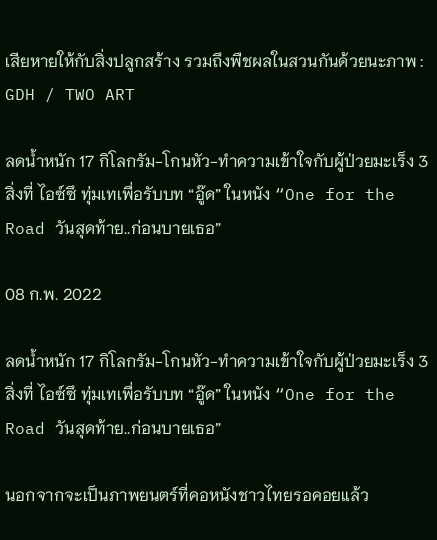เสียหายให้กับสิ่งปลูกสร้าง รวมถึงพืชผลในสวนกันด้วยนะภาพ : GDH / TWO ART

ลดน้ำหนัก 17 กิโลกรัม-โกนหัว-ทำความเข้าใจกับผู้ป่วยมะเร็ง 3 สิ่งที่ ไอซ์ซึ ทุ่มเทเพื่อรับบท “อู๊ด” ในหนัง “One for the Road วันสุดท้าย..ก่อนบายเธอ”

08 ก.พ. 2022

ลดน้ำหนัก 17 กิโลกรัม-โกนหัว-ทำความเข้าใจกับผู้ป่วยมะเร็ง 3 สิ่งที่ ไอซ์ซึ ทุ่มเทเพื่อรับบท “อู๊ด” ในหนัง “One for the Road วันสุดท้าย..ก่อนบายเธอ”

นอกจากจะเป็นภาพยนตร์ที่คอหนังชาวไทยรอคอยแล้ว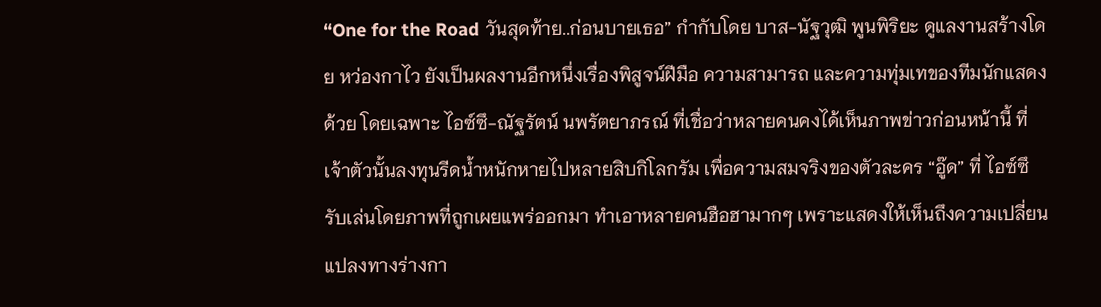“One for the Road วันสุดท้าย..ก่อนบายเธอ” กำกับโดย บาส-นัฐวุฒิ พูนพิริยะ ดูแลงานสร้างโดย หว่องกาไว ยังเป็นผลงานอีกหนึ่งเรื่องพิสูจน์ฝีมือ ความสามารถ และความทุ่มเทของทีมนักแสดงด้วย โดยเฉพาะ ไอซ์ซึ-ณัฐรัตน์ นพรัตยาภรณ์ ที่เชื่อว่าหลายคนคงได้เห็นภาพข่าวก่อนหน้านี้ ที่เจ้าตัวนั้นลงทุนรีดน้ำหนักหายไปหลายสิบกิโลกรัม เพื่อความสมจริงของตัวละคร “อู๊ด” ที่ ไอซ์ซึ รับเล่นโดยภาพที่ถูกเผยแพร่ออกมา ทำเอาหลายคนฮือฮามากๆ เพราะแสดงให้เห็นถึงความเปลี่ยนแปลงทางร่างกา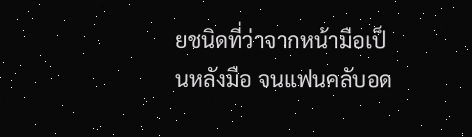ยชนิดที่ว่าจากหน้ามือเป็นหลังมือ จนแฟนคลับอด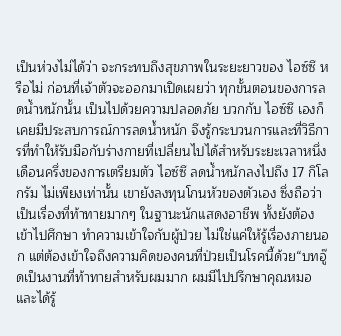เป็นห่วงไม่ได้ว่า จะกระทบถึงสุขภาพในระยะยาวของ ไอซ์ซึ หรือไม่ ก่อนที่เจ้าตัวจะออกมาเปิดเผยว่า ทุกขั้นตอนของการลดน้ำหนักนั้น เป็นไปด้วยความปลอดภัย บวกกับ ไอซ์ซึ เองก็เคยมีประสบการณ์การลดน้ำหนัก จึงรู้กระบวนการและที่วิธีการที่ทำให้รับมือกับร่างกายที่เปลี่ยนไปได้สำหรับระยะเวลาหนึ่งเดือนครึ่งของการเตรียมตัว ไอซ์ซึ ลดน้ำหนักลงไปถึง 17 กิโลกรัม ไม่เพียงเท่านั้น เขายังลงทุนโกนหัวของตัวเอง ซึ่งถือว่าเป็นเรื่องที่ท้าทายมากๆ ในฐานะนักแสดงอาชีพ ทั้งยังต้องเข้าไปศึกษา ทำความเข้าใจกับผู้ป่วย ไม่ใช่แค่ให้รู้เรื่องภายนอก แต่ต้องเข้าใจถึงความคิดของคนที่ป่วยเป็นโรคนี้ด้วย“บทอู๊ดเป็นงานที่ท้าทายสำหรับผมมาก ผมมีไปปรึกษาคุณหมอ และได้รู้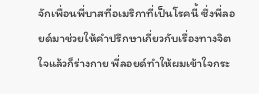จักเพื่อนพี่บาสที่อเมริกาที่เป็นโรคนี้ ซึ่งพี่ลอยด์มาช่วยให้คำปรึกษาเกี่ยวกับเรื่องทางจิตใจแล้วก็ร่างกาย พี่ลอยด์ทำให้ผมเข้าใจกระ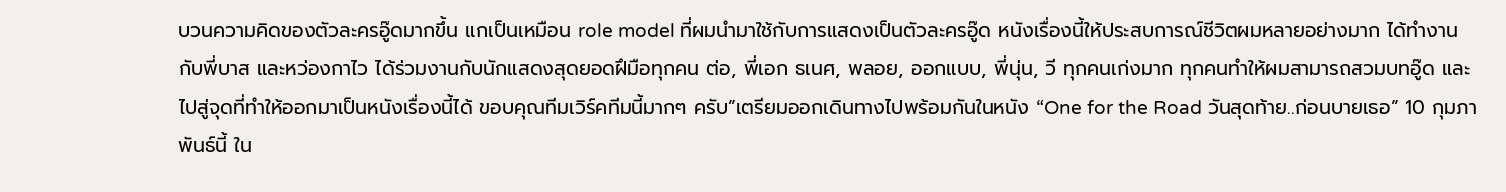บวนความคิดของตัวละครอู๊ดมากขึ้น แกเป็นเหมือน role model ที่ผมนำมาใช้กับการแสดงเป็นตัวละครอู๊ด หนังเรื่องนี้ให้ประสบการณ์ชีวิตผมหลายอย่างมาก ได้ทำงานกับพี่บาส และหว่องกาไว ได้ร่วมงานกับนักแสดงสุดยอดฝึมือทุกคน ต่อ, พี่เอก ธเนศ, พลอย, ออกแบบ, พี่นุ่น, วี ทุกคนเก่งมาก ทุกคนทำให้ผมสามารถสวมบทอู๊ด และไปสู่จุดที่ทำให้ออกมาเป็นหนังเรื่องนี้ได้ ขอบคุณทีมเวิร์คทีมนี้มากๆ ครับ”เตรียมออกเดินทางไปพร้อมกันในหนัง “One for the Road วันสุดท้าย..ก่อนบายเธอ” 10 กุมภาพันธ์นี้ ใน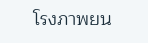โรงภาพยน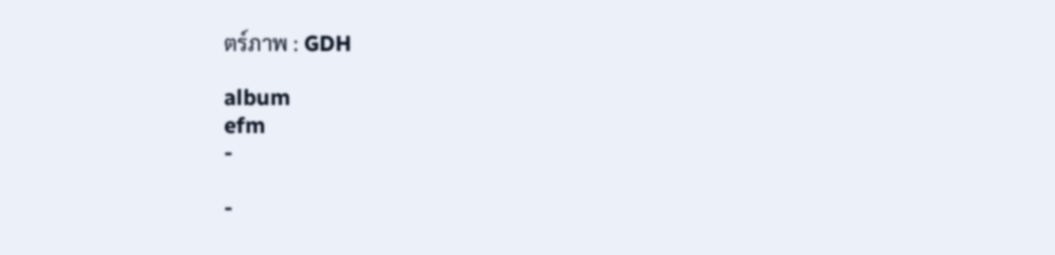ตร์ภาพ : GDH

album
efm
-

-